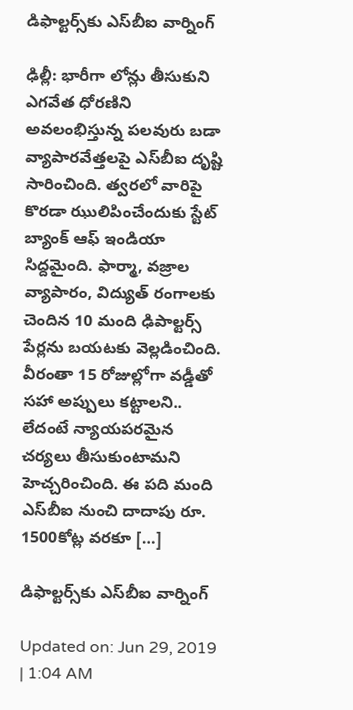డిఫాల్టర్స్‌కు ఎస్‌బీఐ వార్నింగ్

ఢిల్లీ: భారీగా లోన్లు తీసుకుని ఎగవేత ధోరణిని అవలంభిస్తున్న పలవురు బడా వ్యాపారవేత్తలపై ఎస్‌బీఐ ద‌ృష్టి సారించింది. త్వరలో వారిపై కొరడా ఝులిపించేందుకు స్టేట్‌ బ్యాంక్‌ ఆఫ్‌ ఇండియా సిద్దమైంది. ఫార్మా, వజ్రాల వ్యాపారం, విద్యుత్‌ రంగాలకు చెందిన 10 మంది ఢిపాల్టర్స్ పేర్లను బయటకు వెల్లడించింది. వీరంతా 15 రోజుల్లోగా వడ్డీతో సహా అప్పులు కట్టాలని.. లేదంటే న్యాయపరమైన చర్యలు తీసుకుంటామని హెచ్చరించింది. ఈ పది మంది ఎస్‌బీఐ నుంచి దాదాపు రూ. 1500కోట్ల వరకూ […]

డిఫాల్టర్స్‌కు ఎస్‌బీఐ వార్నింగ్

Updated on: Jun 29, 2019 | 1:04 AM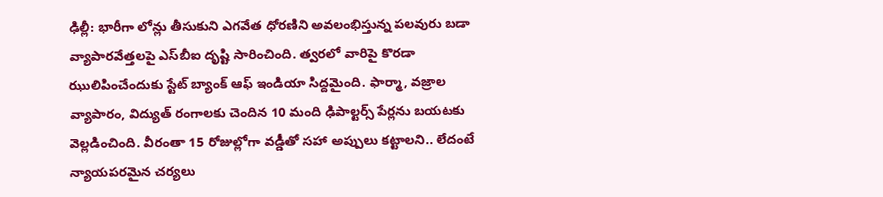ఢిల్లీ: భారీగా లోన్లు తీసుకుని ఎగవేత ధోరణిని అవలంభిస్తున్న పలవురు బడా వ్యాపారవేత్తలపై ఎస్‌బీఐ ద‌ృష్టి సారించింది. త్వరలో వారిపై కొరడా ఝులిపించేందుకు స్టేట్‌ బ్యాంక్‌ ఆఫ్‌ ఇండియా సిద్దమైంది. ఫార్మా, వజ్రాల వ్యాపారం, విద్యుత్‌ రంగాలకు చెందిన 10 మంది ఢిపాల్టర్స్ పేర్లను బయటకు వెల్లడించింది. వీరంతా 15 రోజుల్లోగా వడ్డీతో సహా అప్పులు కట్టాలని.. లేదంటే న్యాయపరమైన చర్యలు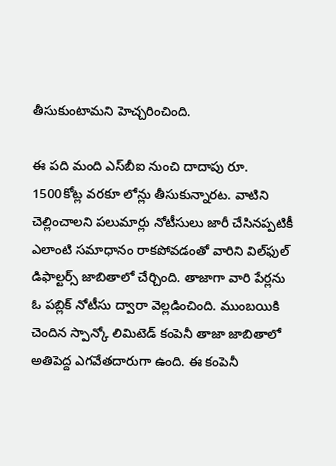తీసుకుంటామని హెచ్చరించింది.

ఈ పది మంది ఎస్‌బీఐ నుంచి దాదాపు రూ. 1500కోట్ల వరకూ లోన్లు తీసుకున్నారట. వాటిని చెల్లించాలని పలుమార్లు నోటీసులు జారీ చేసినప్పటికీ ఎలాంటి సమాధానం రాకపోవడంతో వారిని విల్‌ఫుల్ డిఫాల్టర్స్ జాబితాలో చేర్చింది. తాజాగా వారి పేర్లను ఓ పబ్లిక్‌ నోటీసు ద్వారా వెల్లడించింది. ముంబయికి చెందిన స్పాన్కో లిమిటెడ్‌ కంపెనీ తాజా జాబితాలో అతిపెద్ద ఎగవేతదారుగా ఉంది. ఈ కంపెనీ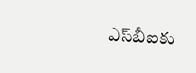ఎస్‌బీఐకు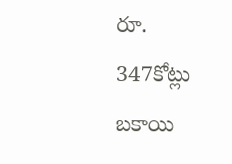రూ. 347కోట్లు బకాయి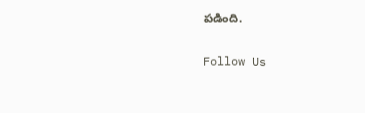పడింది.

Follow Us